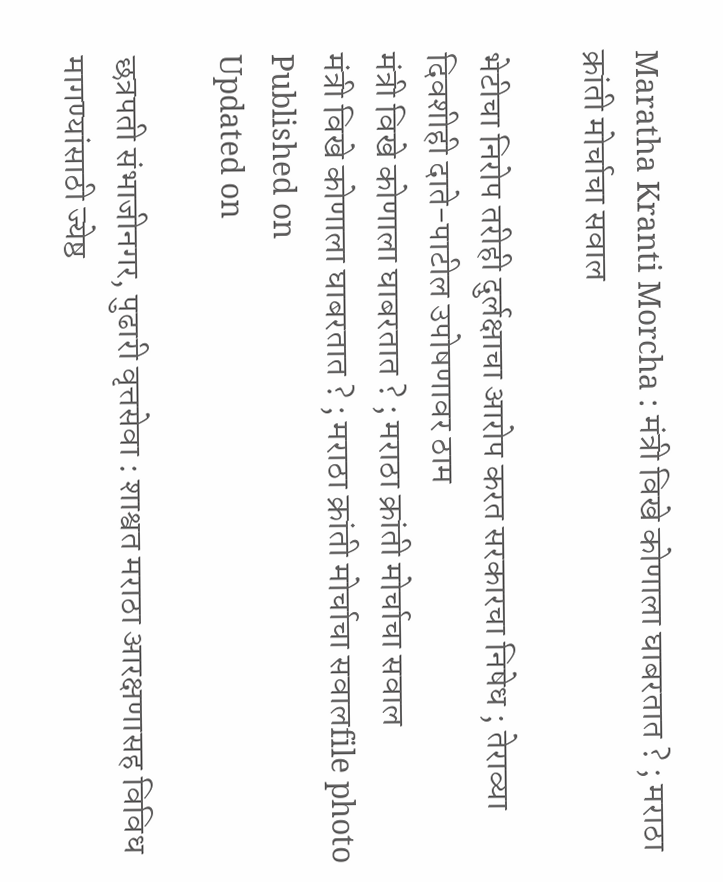Maratha Kranti Morcha : मंत्री विखे कोणाला घाबरतात ? ; मराठा क्रांती मोर्चाचा सवाल

भेटीचा निरोप तरीही दुर्लक्षाचा आरोप करत सरकारचा निषेध ; तेराव्या दिवशीही दाते-पाटील उपोषणावर ठाम
मंत्री विखे कोणाला घाबरतात ? ; मराठा क्रांती मोर्चाचा सवाल
मंत्री विखे कोणाला घाबरतात ? ; मराठा क्रांती मोर्चाचा सवालfile photo
Published on
Updated on

छत्रपती संभाजीनगर, पुढारी वृत्तसेवा : शाश्वत मराठा आरक्षणासह विविध मागण्यांसाठी ज्येष्ठ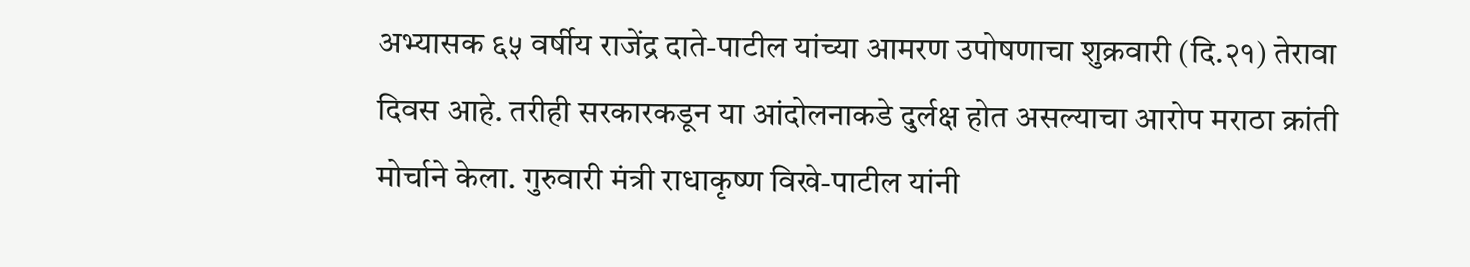अभ्यासक ६५ वर्षीय राजेंद्र दाते-पाटील यांच्या आमरण उपोषणाचा शुक्रवारी (दि.२१) तेरावा दिवस आहे. तरीही सरकारकडून या आंदोलनाकडे दुर्लक्ष होत असल्याचा आरोप मराठा क्रांती मोर्चाने केला. गुरुवारी मंत्री राधाकृष्ण विखे-पाटील यांनी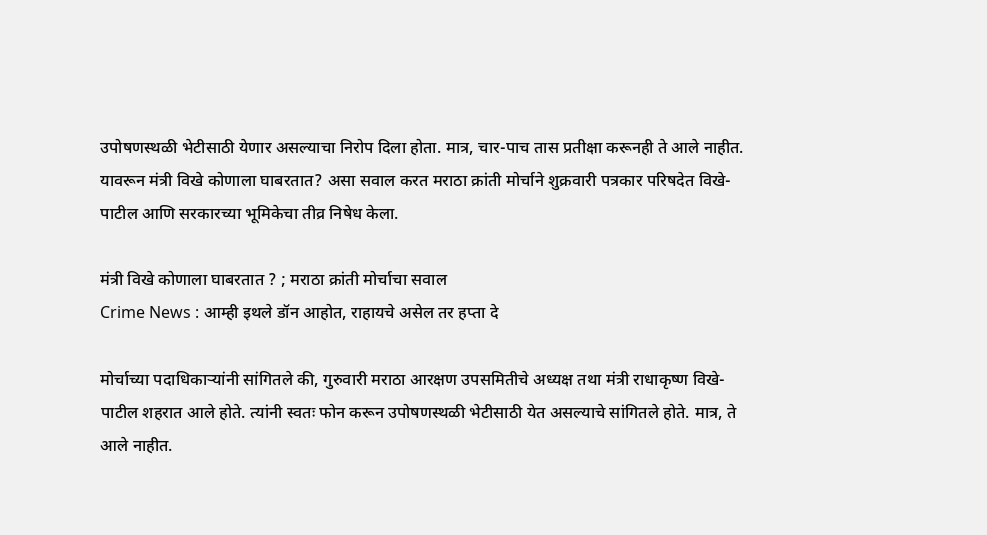उपोषणस्थळी भेटीसाठी येणार असल्याचा निरोप दिला होता. मात्र, चार-पाच तास प्रतीक्षा करूनही ते आले नाहीत. यावरून मंत्री विखे कोणाला घाबरतात? असा सवाल करत मराठा क्रांती मोर्चाने शुक्रवारी पत्रकार परिषदेत विखे-पाटील आणि सरकारच्या भूमिकेचा तीव्र निषेध केला.

मंत्री विखे कोणाला घाबरतात ? ; मराठा क्रांती मोर्चाचा सवाल
Crime News : आम्ही इथले डॉन आहोत, राहायचे असेल तर हप्ता दे

मोर्चाच्या पदाधिकाऱ्यांनी सांगितले की, गुरुवारी मराठा आरक्षण उपसमितीचे अध्यक्ष तथा मंत्री राधाकृष्ण विखे-पाटील शहरात आले होते. त्यांनी स्वतः फोन करून उपोषणस्थळी भेटीसाठी येत असल्याचे सांगितले होते. मात्र, ते आले नाहीत.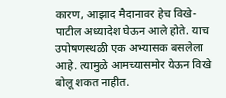कारण, आझाद मैदानावर हेच विखे-पाटील अध्यादेश घेऊन आले होते. याच उपोषणस्थळी एक अभ्यासक बसलेला आहे. त्यामुळे आमच्यासमोर येऊन विखे बोलू शकत नाहीत.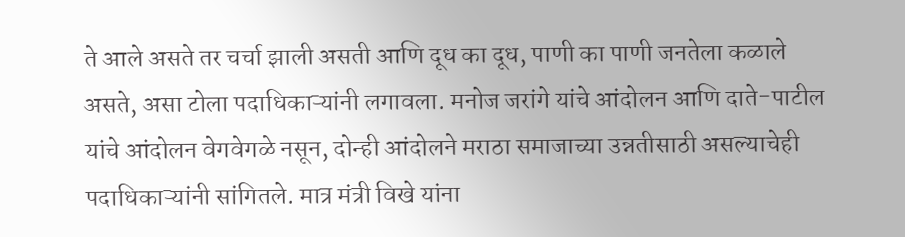ते आले असते तर चर्चा झाली असती आणि दूध का दूध, पाणी का पाणी जनतेला कळाले असते, असा टोला पदाधिकाऱ्यांनी लगावला. मनोज जरांगे यांचे आंदोलन आणि दाते-पाटील यांचे आंदोलन वेगवेगळे नसून, दोन्ही आंदोलने मराठा समाजाच्या उन्नतीसाठी असल्याचेही पदाधिकाऱ्यांनी सांगितले. मात्र मंत्री विखे यांना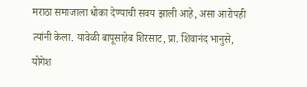मराठा समाजाला धोका देण्याची सवय झाली आहे, असा आरोपही त्यांनी केला. यावेळी बापूसाहेब शिरसाट, प्रा. शिवानंद भानुसे, योगेश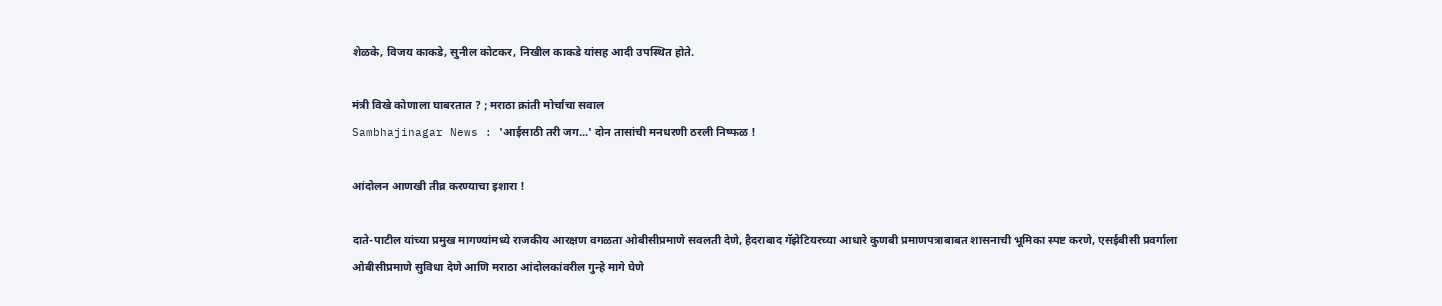शेळके, विजय काकडे, सुनील कोटकर, निखील काकडे यांसह आदी उपस्थित होते.

मंत्री विखे कोणाला घाबरतात ? ; मराठा क्रांती मोर्चाचा सवाल
Sambhajinagar News : 'आईसाठी तरी जग...' दोन तासांची मनधरणी ठरली निष्फळ !

आंदोलन आणखी तीव्र करण्याचा इशारा !

दाते-पाटील यांच्या प्रमुख मागण्यांमध्ये राजकीय आरक्षण वगळता ओबीसीप्रमाणे सवलती देणे, हैदराबाद गॅझेटियरच्या आधारे कुणबी प्रमाणपत्राबाबत शासनाची भूमिका स्पष्ट करणे, एसईबीसी प्रवर्गाला ओबीसीप्रमाणे सुविधा देणे आणि मराठा आंदोलकांवरील गुन्हे मागे घेणे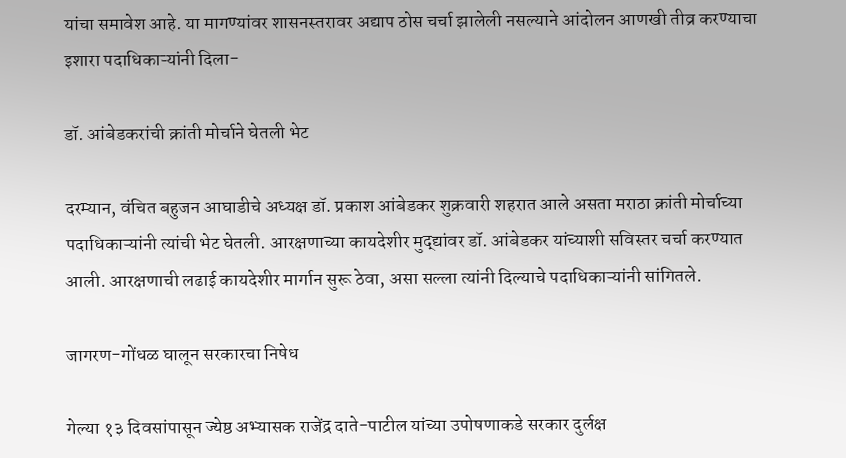यांचा समावेश आहे. या मागण्यांवर शासनस्तरावर अद्याप ठोस चर्चा झालेली नसल्याने आंदोलन आणखी तीव्र करण्याचा इशारा पदाधिकाऱ्यांनी दिला-

डॉ. आंबेडकरांची क्रांती मोर्चाने घेतली भेट

दरम्यान, वंचित बहुजन आघाडीचे अध्यक्ष डॉ. प्रकाश आंबेडकर शुक्रवारी शहरात आले असता मराठा क्रांती मोर्चाच्या पदाधिकाऱ्यांनी त्यांची भेट घेतली. आरक्षणाच्या कायदेशीर मुद्द्यांवर डॉ. आंबेडकर यांच्याशी सविस्तर चर्चा करण्यात आली. आरक्षणाची लढाई कायदेशीर मार्गान सुरू ठेवा, असा सल्ला त्यांनी दिल्याचे पदाधिकाऱ्यांनी सांगितले.

जागरण-गोंधळ घालून सरकारचा निषेध

गेल्या १३ दिवसांपासून ज्येष्ठ अभ्यासक राजेंद्र दाते-पाटील यांच्या उपोषणाकडे सरकार दुर्लक्ष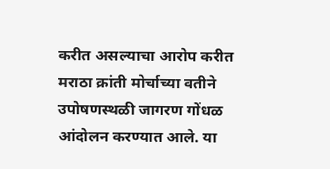करीत असल्याचा आरोप करीत मराठा क्रांती मोर्चाच्या वतीने उपोषणस्थळी जागरण गोंधळ आंदोलन करण्यात आले. या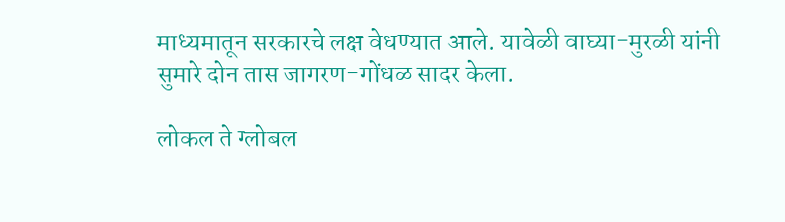माध्यमातून सरकारचे लक्ष वेधण्यात आले. यावेळी वाघ्या-मुरळी यांनी सुमारे दोन तास जागरण-गोंधळ सादर केला.

लोकल ते ग्लोबल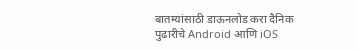बातम्यांसाठी डाऊनलोड करा दैनिक पुढारीचे Android आणि iOS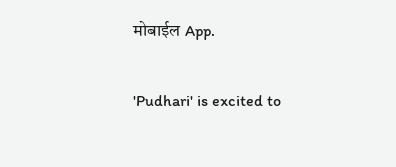मोबाईल App.

'Pudhari' is excited to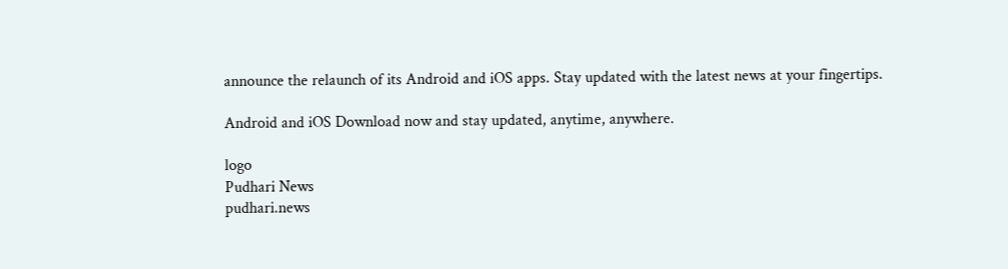announce the relaunch of its Android and iOS apps. Stay updated with the latest news at your fingertips.

Android and iOS Download now and stay updated, anytime, anywhere.

logo
Pudhari News
pudhari.news